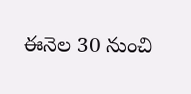ఈనెల 30 నుంచి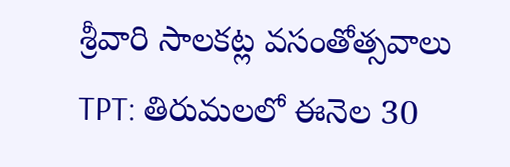శ్రీవారి సాలకట్ల వసంతోత్సవాలు
TPT: తిరుమలలో ఈనెల 30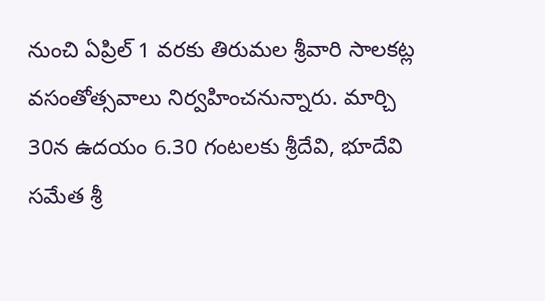నుంచి ఏప్రిల్ 1 వరకు తిరుమల శ్రీవారి సాలకట్ల వసంతోత్సవాలు నిర్వహించనున్నారు. మార్చి 30న ఉదయం 6.30 గంటలకు శ్రీదేవి, భూదేవి సమేత శ్రీ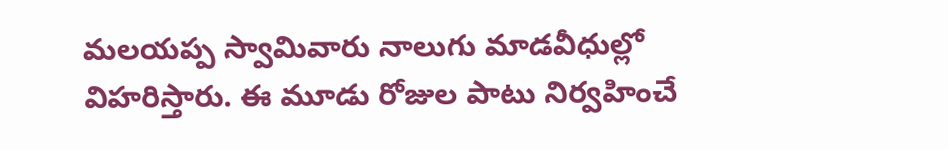మలయప్ప స్వామివారు నాలుగు మాడవీధుల్లో విహరిస్తారు. ఈ మూడు రోజుల పాటు నిర్వహించే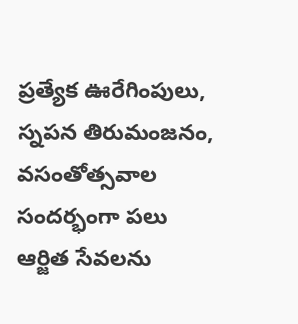ప్రత్యేక ఊరేగింపులు, స్నపన తిరుమంజనం, వసంతోత్సవాల సందర్భంగా పలు ఆర్జిత సేవలను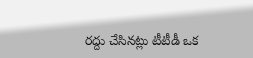రద్దు చేసినట్లు టీటీడీ ఒక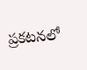ప్రకటనలో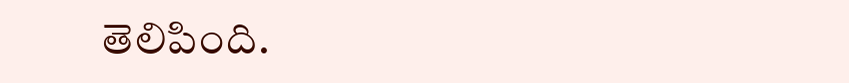తెలిపింది.